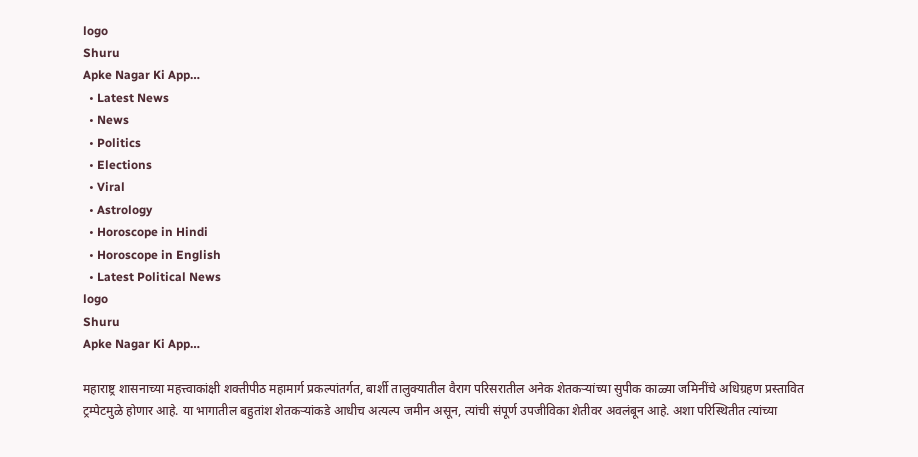logo
Shuru
Apke Nagar Ki App…
  • Latest News
  • News
  • Politics
  • Elections
  • Viral
  • Astrology
  • Horoscope in Hindi
  • Horoscope in English
  • Latest Political News
logo
Shuru
Apke Nagar Ki App…

महाराष्ट्र शासनाच्या महत्त्वाकांक्षी शक्तीपीठ महामार्ग प्रकल्पांतर्गत, बार्शी तालुक्यातील वैराग परिसरातील अनेक शेतकऱ्यांच्या सुपीक काळ्या जमिनींचे अधिग्रहण प्रस्तावित ट्रम्पेटमुळे होणार आहे. या भागातील बहुतांश शेतकऱ्यांकडे आधीच अत्यल्प जमीन असून, त्यांची संपूर्ण उपजीविका शेतीवर अवलंबून आहे. अशा परिस्थितीत त्यांच्या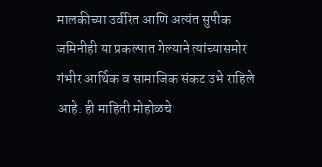मालकीच्या उर्वरित आणि अत्यंत सुपीक जमिनीही या प्रकल्पात गेल्याने त्यांच्यासमोर गंभीर आर्थिक व सामाजिक संकट उभे राहिले आहे. ही माहिती मोहोळचे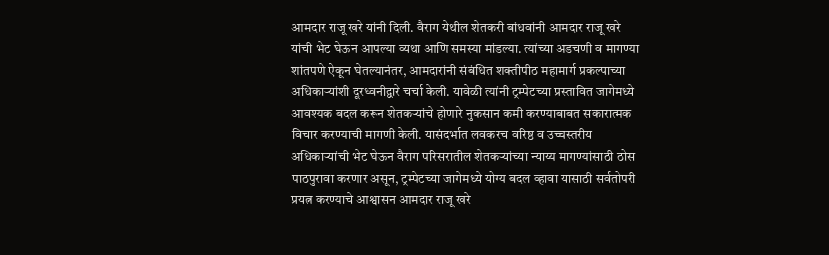आमदार राजू खरे यांनी दिली. वैराग येथील शेतकरी बांधवांनी आमदार राजू खरे यांची भेट घेऊन आपल्या व्यथा आणि समस्या मांडल्या. त्यांच्या अडचणी व मागण्या शांतपणे ऐकून घेतल्यानंतर, आमदारांनी संबंधित शक्तीपीठ महामार्ग प्रकल्पाच्या अधिकाऱ्यांशी दूरध्वनीद्वारे चर्चा केली. यावेळी त्यांनी ट्रम्पेटच्या प्रस्तावित जागेमध्ये आवश्यक बदल करून शेतकऱ्यांचे होणारे नुकसान कमी करण्याबाबत सकारात्मक विचार करण्याची मागणी केली. यासंदर्भात लवकरच वरिष्ठ व उच्चस्तरीय अधिकाऱ्यांची भेट घेऊन वैराग परिसरातील शेतकऱ्यांच्या न्याय्य मागण्यांसाठी ठोस पाठपुरावा करणार असून, ट्रम्पेटच्या जागेमध्ये योग्य बदल व्हावा यासाठी सर्वतोपरी प्रयत्न करण्याचे आश्वासन आमदार राजू खरे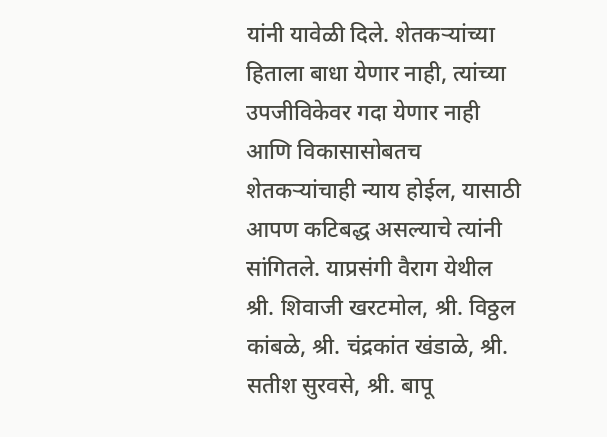यांनी यावेळी दिले. शेतकऱ्यांच्या हिताला बाधा येणार नाही, त्यांच्या उपजीविकेवर गदा येणार नाही आणि विकासासोबतच शेतकऱ्यांचाही न्याय होईल, यासाठी आपण कटिबद्ध असल्याचे त्यांनी सांगितले. याप्रसंगी वैराग येथील श्री. शिवाजी खरटमोल, श्री. विठ्ठल कांबळे, श्री. चंद्रकांत खंडाळे, श्री. सतीश सुरवसे, श्री. बापू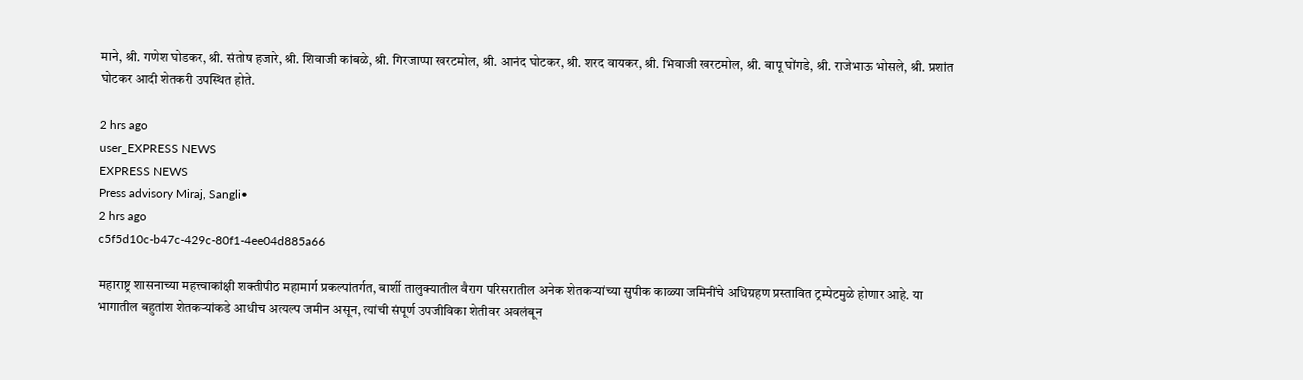माने, श्री. गणेश घोडकर, श्री. संतोष हजारे, श्री. शिवाजी कांबळे, श्री. गिरजाप्पा खरटमोल, श्री. आनंद घोटकर, श्री. शरद वायकर, श्री. भिवाजी खरटमोल, श्री. बापू घोंगडे, श्री. राजेभाऊ भोसले, श्री. प्रशांत घोटकर आदी शेतकरी उपस्थित होते.

2 hrs ago
user_EXPRESS NEWS
EXPRESS NEWS
Press advisory Miraj, Sangli•
2 hrs ago
c5f5d10c-b47c-429c-80f1-4ee04d885a66

महाराष्ट्र शासनाच्या महत्त्वाकांक्षी शक्तीपीठ महामार्ग प्रकल्पांतर्गत, बार्शी तालुक्यातील वैराग परिसरातील अनेक शेतकऱ्यांच्या सुपीक काळ्या जमिनींचे अधिग्रहण प्रस्तावित ट्रम्पेटमुळे होणार आहे. या भागातील बहुतांश शेतकऱ्यांकडे आधीच अत्यल्प जमीन असून, त्यांची संपूर्ण उपजीविका शेतीवर अवलंबून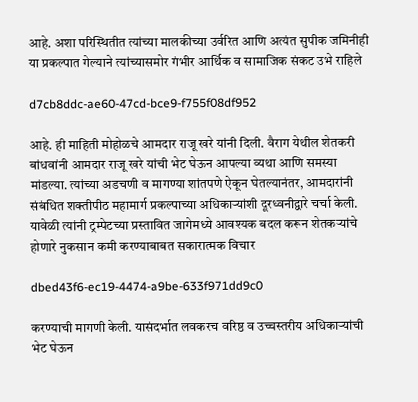आहे. अशा परिस्थितीत त्यांच्या मालकीच्या उर्वरित आणि अत्यंत सुपीक जमिनीही या प्रकल्पात गेल्याने त्यांच्यासमोर गंभीर आर्थिक व सामाजिक संकट उभे राहिले

d7cb8ddc-ae60-47cd-bce9-f755f08df952

आहे. ही माहिती मोहोळचे आमदार राजू खरे यांनी दिली. वैराग येथील शेतकरी बांधवांनी आमदार राजू खरे यांची भेट घेऊन आपल्या व्यथा आणि समस्या मांडल्या. त्यांच्या अडचणी व मागण्या शांतपणे ऐकून घेतल्यानंतर, आमदारांनी संबंधित शक्तीपीठ महामार्ग प्रकल्पाच्या अधिकाऱ्यांशी दूरध्वनीद्वारे चर्चा केली. यावेळी त्यांनी ट्रम्पेटच्या प्रस्तावित जागेमध्ये आवश्यक बदल करून शेतकऱ्यांचे होणारे नुकसान कमी करण्याबाबत सकारात्मक विचार

dbed43f6-ec19-4474-a9be-633f971dd9c0

करण्याची मागणी केली. यासंदर्भात लवकरच वरिष्ठ व उच्चस्तरीय अधिकाऱ्यांची भेट घेऊन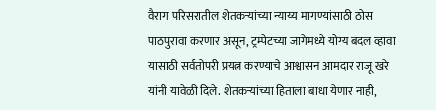वैराग परिसरातील शेतकऱ्यांच्या न्याय्य मागण्यांसाठी ठोस पाठपुरावा करणार असून, ट्रम्पेटच्या जागेमध्ये योग्य बदल व्हावा यासाठी सर्वतोपरी प्रयत्न करण्याचे आश्वासन आमदार राजू खरे यांनी यावेळी दिले. शेतकऱ्यांच्या हिताला बाधा येणार नाही,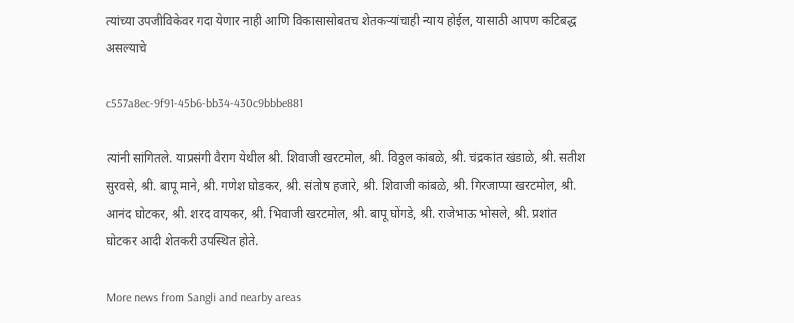त्यांच्या उपजीविकेवर गदा येणार नाही आणि विकासासोबतच शेतकऱ्यांचाही न्याय होईल, यासाठी आपण कटिबद्ध असल्याचे

c557a8ec-9f91-45b6-bb34-430c9bbbe881

त्यांनी सांगितले. याप्रसंगी वैराग येथील श्री. शिवाजी खरटमोल, श्री. विठ्ठल कांबळे, श्री. चंद्रकांत खंडाळे, श्री. सतीश सुरवसे, श्री. बापू माने, श्री. गणेश घोडकर, श्री. संतोष हजारे, श्री. शिवाजी कांबळे, श्री. गिरजाप्पा खरटमोल, श्री. आनंद घोटकर, श्री. शरद वायकर, श्री. भिवाजी खरटमोल, श्री. बापू घोंगडे, श्री. राजेभाऊ भोसले, श्री. प्रशांत घोटकर आदी शेतकरी उपस्थित होते.

More news from Sangli and nearby areas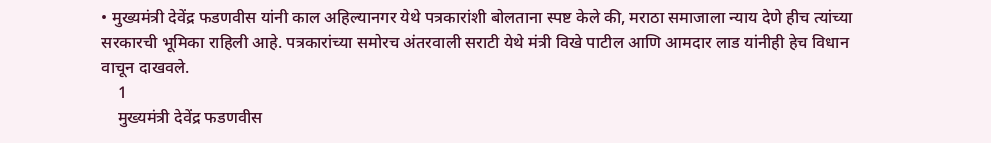• मुख्यमंत्री देवेंद्र फडणवीस यांनी काल अहिल्यानगर येथे पत्रकारांशी बोलताना स्पष्ट केले की, मराठा समाजाला न्याय देणे हीच त्यांच्या सरकारची भूमिका राहिली आहे. पत्रकारांच्या समोरच अंतरवाली सराटी येथे मंत्री विखे पाटील आणि आमदार लाड यांनीही हेच विधान वाचून दाखवले.
    1
    मुख्यमंत्री देवेंद्र फडणवीस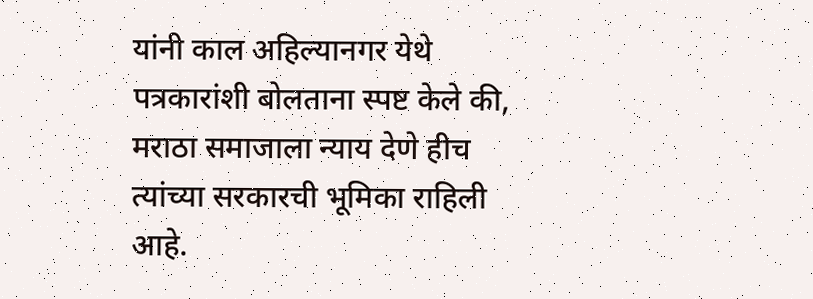यांनी काल अहिल्यानगर येथे पत्रकारांशी बोलताना स्पष्ट केले की, मराठा समाजाला न्याय देणे हीच त्यांच्या सरकारची भूमिका राहिली आहे.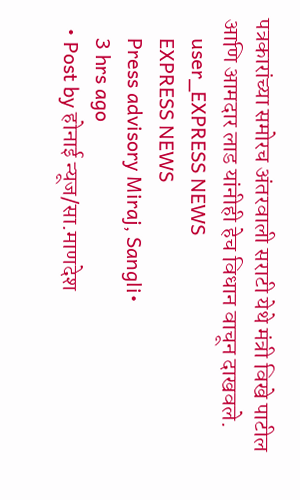पत्रकारांच्या समोरच अंतरवाली सराटी येथे मंत्री विखे पाटील आणि आमदार लाड यांनीही हेच विधान वाचून दाखवले.
    user_EXPRESS NEWS
    EXPRESS NEWS
    Press advisory Miraj, Sangli•
    3 hrs ago
  • Post by होनाई न्यूज/सा.माणदेश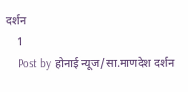दर्शन
    1
    Post by होनाई न्यूज/सा.माणदेश दर्शन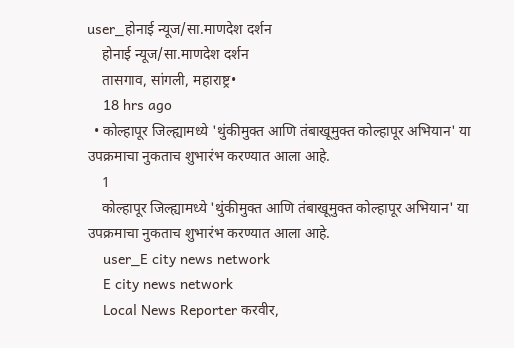user_होनाई न्यूज/सा.माणदेश दर्शन
    होनाई न्यूज/सा.माणदेश दर्शन
    तासगाव, सांगली, महाराष्ट्र•
    18 hrs ago
  • कोल्हापूर जिल्ह्यामध्ये 'थुंकीमुक्त आणि तंबाखूमुक्त कोल्हापूर अभियान' या उपक्रमाचा नुकताच शुभारंभ करण्यात आला आहे.
    1
    कोल्हापूर जिल्ह्यामध्ये 'थुंकीमुक्त आणि तंबाखूमुक्त कोल्हापूर अभियान' या उपक्रमाचा नुकताच शुभारंभ करण्यात आला आहे.
    user_E city news network
    E city news network
    Local News Reporter करवीर,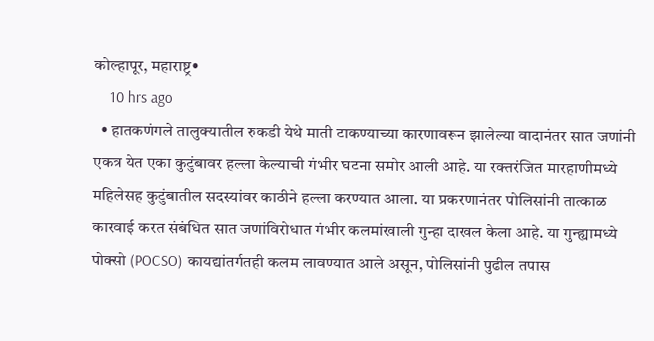कोल्हापूर, महाराष्ट्र•
    10 hrs ago
  • हातकणंगले तालुक्यातील रुकडी येथे माती टाकण्याच्या कारणावरून झालेल्या वादानंतर सात जणांनी एकत्र येत एका कुटुंबावर हल्ला केल्याची गंभीर घटना समोर आली आहे. या रक्तरंजित मारहाणीमध्ये महिलेसह कुटुंबातील सदस्यांवर काठीने हल्ला करण्यात आला. या प्रकरणानंतर पोलिसांनी तात्काळ कारवाई करत संबंधित सात जणांविरोधात गंभीर कलमांखाली गुन्हा दाखल केला आहे. या गुन्ह्यामध्ये पोक्सो (POCSO) कायद्यांतर्गतही कलम लावण्यात आले असून, पोलिसांनी पुढील तपास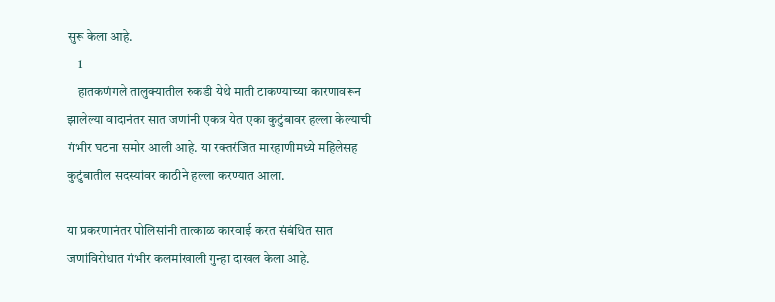सुरू केला आहे.
    1
    हातकणंगले तालुक्यातील रुकडी येथे माती टाकण्याच्या कारणावरून झालेल्या वादानंतर सात जणांनी एकत्र येत एका कुटुंबावर हल्ला केल्याची गंभीर घटना समोर आली आहे. या रक्तरंजित मारहाणीमध्ये महिलेसह कुटुंबातील सदस्यांवर काठीने हल्ला करण्यात आला.

या प्रकरणानंतर पोलिसांनी तात्काळ कारवाई करत संबंधित सात जणांविरोधात गंभीर कलमांखाली गुन्हा दाखल केला आहे.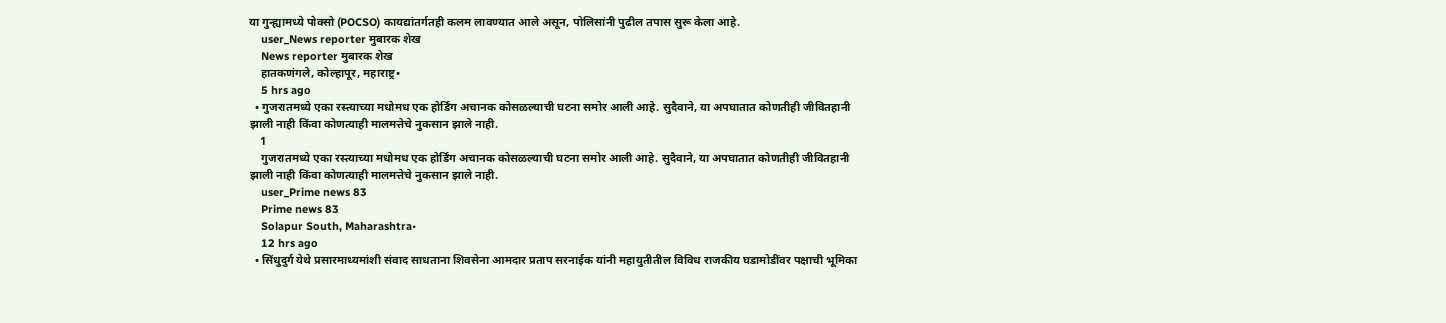या गुन्ह्यामध्ये पोक्सो (POCSO) कायद्यांतर्गतही कलम लावण्यात आले असून, पोलिसांनी पुढील तपास सुरू केला आहे.
    user_News reporter मुबारक शेख
    News reporter मुबारक शेख
    हातकणंगले, कोल्हापूर, महाराष्ट्र•
    5 hrs ago
  • गुजरातमध्ये एका रस्त्याच्या मधोमध एक होर्डिंग अचानक कोसळल्याची घटना समोर आली आहे. सुदैवाने, या अपघातात कोणतीही जीवितहानी झाली नाही किंवा कोणत्याही मालमत्तेचे नुकसान झाले नाही.
    1
    गुजरातमध्ये एका रस्त्याच्या मधोमध एक होर्डिंग अचानक कोसळल्याची घटना समोर आली आहे. सुदैवाने, या अपघातात कोणतीही जीवितहानी झाली नाही किंवा कोणत्याही मालमत्तेचे नुकसान झाले नाही.
    user_Prime news 83
    Prime news 83
    Solapur South, Maharashtra•
    12 hrs ago
  • सिंधुदुर्ग येथे प्रसारमाध्यमांशी संवाद साधताना शिवसेना आमदार प्रताप सरनाईक यांनी महायुतीतील विविध राजकीय घडामोडींवर पक्षाची भूमिका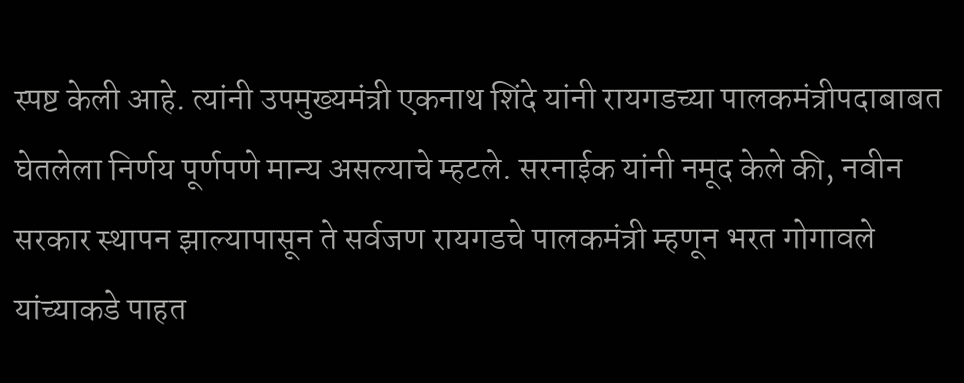स्पष्ट केली आहे. त्यांनी उपमुख्यमंत्री एकनाथ शिंदे यांनी रायगडच्या पालकमंत्रीपदाबाबत घेतलेला निर्णय पूर्णपणे मान्य असल्याचे म्हटले. सरनाईक यांनी नमूद केले की, नवीन सरकार स्थापन झाल्यापासून ते सर्वजण रायगडचे पालकमंत्री म्हणून भरत गोगावले यांच्याकडे पाहत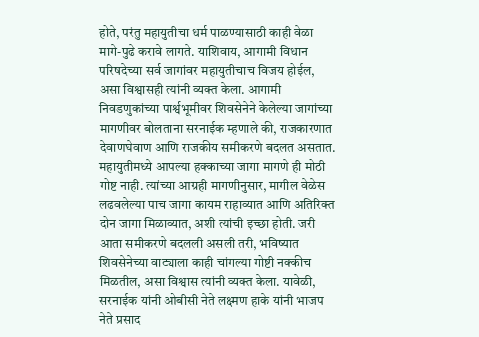होते, परंतु महायुतीचा धर्म पाळण्यासाठी काही वेळा मागे-पुढे करावे लागते. याशिवाय, आगामी विधान परिषदेच्या सर्व जागांवर महायुतीचाच विजय होईल, असा विश्वासही त्यांनी व्यक्त केला. आगामी निवडणुकांच्या पार्श्वभूमीवर शिवसेनेने केलेल्या जागांच्या मागणीवर बोलताना सरनाईक म्हणाले की, राजकारणात देवाणघेवाण आणि राजकीय समीकरणे बदलत असतात. महायुतीमध्ये आपल्या हक्काच्या जागा मागणे ही मोठी गोष्ट नाही. त्यांच्या आग्रही मागणीनुसार, मागील वेळेस लढवलेल्या पाच जागा कायम राहाव्यात आणि अतिरिक्त दोन जागा मिळाव्यात, अशी त्यांची इच्छा होती. जरी आता समीकरणे बदलली असली तरी, भविष्यात शिवसेनेच्या वाट्याला काही चांगल्या गोष्टी नक्कीच मिळतील, असा विश्वास त्यांनी व्यक्त केला. यावेळी, सरनाईक यांनी ओबीसी नेते लक्ष्मण हाके यांनी भाजप नेते प्रसाद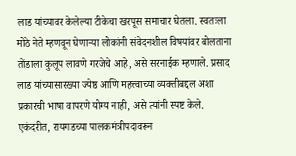लाड यांच्यावर केलेल्या टीकेचा खरपूस समाचार घेतला. स्वतःला मोठे नेते म्हणवून घेणाऱ्या लोकांनी संवेदनशील विषयांवर बोलताना तोंडाला कुलूप लावणे गरजेचे आहे, असे सरनाईक म्हणाले. प्रसाद लाड यांच्यासारख्या ज्येष्ठ आणि महत्त्वाच्या व्यक्तीबद्दल अशा प्रकारची भाषा वापरणे योग्य नाही, असे त्यांनी स्पष्ट केले. एकंदरीत, रायगडच्या पालकमंत्रीपदावरून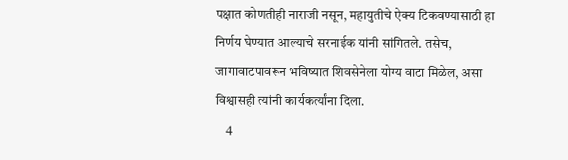पक्षात कोणतीही नाराजी नसून, महायुतीचे ऐक्य टिकवण्यासाठी हा निर्णय घेण्यात आल्याचे सरनाईक यांनी सांगितले. तसेच, जागावाटपावरून भविष्यात शिवसेनेला योग्य वाटा मिळेल, असा विश्वासही त्यांनी कार्यकर्त्यांना दिला.
    4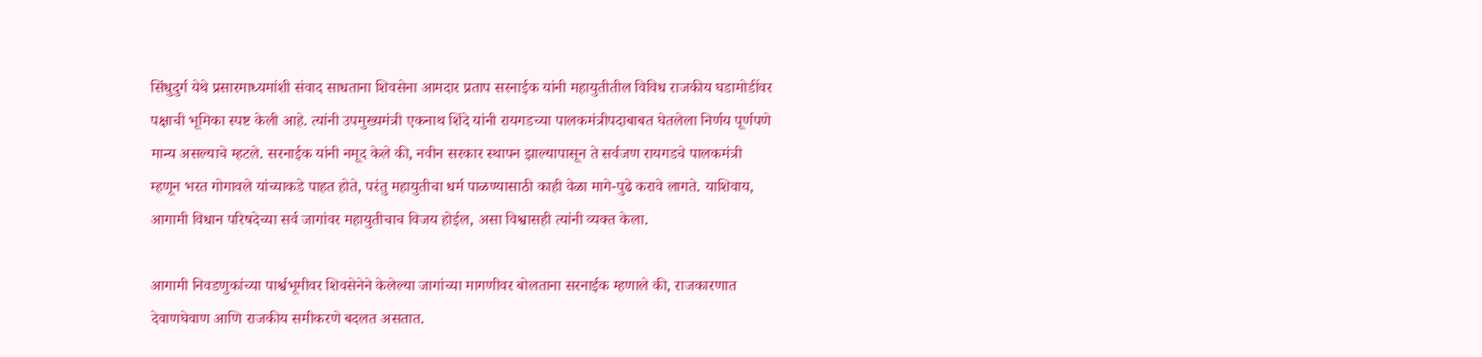सिंधुदुर्ग येथे प्रसारमाध्यमांशी संवाद साधताना शिवसेना आमदार प्रताप सरनाईक यांनी महायुतीतील विविध राजकीय घडामोडींवर पक्षाची भूमिका स्पष्ट केली आहे. त्यांनी उपमुख्यमंत्री एकनाथ शिंदे यांनी रायगडच्या पालकमंत्रीपदाबाबत घेतलेला निर्णय पूर्णपणे मान्य असल्याचे म्हटले. सरनाईक यांनी नमूद केले की, नवीन सरकार स्थापन झाल्यापासून ते सर्वजण रायगडचे पालकमंत्री म्हणून भरत गोगावले यांच्याकडे पाहत होते, परंतु महायुतीचा धर्म पाळण्यासाठी काही वेळा मागे-पुढे करावे लागते. याशिवाय, आगामी विधान परिषदेच्या सर्व जागांवर महायुतीचाच विजय होईल, असा विश्वासही त्यांनी व्यक्त केला.

आगामी निवडणुकांच्या पार्श्वभूमीवर शिवसेनेने केलेल्या जागांच्या मागणीवर बोलताना सरनाईक म्हणाले की, राजकारणात देवाणघेवाण आणि राजकीय समीकरणे बदलत असतात.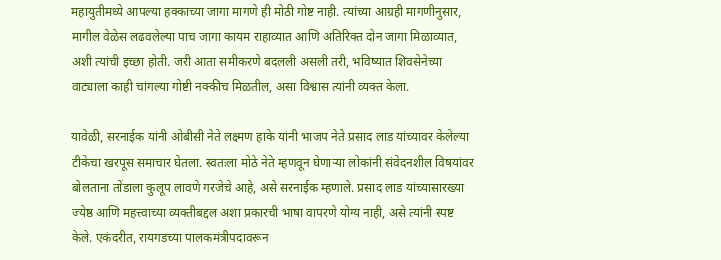महायुतीमध्ये आपल्या हक्काच्या जागा मागणे ही मोठी गोष्ट नाही. त्यांच्या आग्रही मागणीनुसार, मागील वेळेस लढवलेल्या पाच जागा कायम राहाव्यात आणि अतिरिक्त दोन जागा मिळाव्यात, अशी त्यांची इच्छा होती. जरी आता समीकरणे बदलली असली तरी, भविष्यात शिवसेनेच्या वाट्याला काही चांगल्या गोष्टी नक्कीच मिळतील, असा विश्वास त्यांनी व्यक्त केला.

यावेळी, सरनाईक यांनी ओबीसी नेते लक्ष्मण हाके यांनी भाजप नेते प्रसाद लाड यांच्यावर केलेल्या टीकेचा खरपूस समाचार घेतला. स्वतःला मोठे नेते म्हणवून घेणाऱ्या लोकांनी संवेदनशील विषयांवर बोलताना तोंडाला कुलूप लावणे गरजेचे आहे, असे सरनाईक म्हणाले. प्रसाद लाड यांच्यासारख्या ज्येष्ठ आणि महत्त्वाच्या व्यक्तीबद्दल अशा प्रकारची भाषा वापरणे योग्य नाही, असे त्यांनी स्पष्ट केले. एकंदरीत, रायगडच्या पालकमंत्रीपदावरून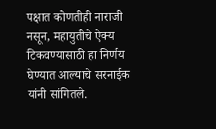पक्षात कोणतीही नाराजी नसून, महायुतीचे ऐक्य टिकवण्यासाठी हा निर्णय घेण्यात आल्याचे सरनाईक यांनी सांगितले.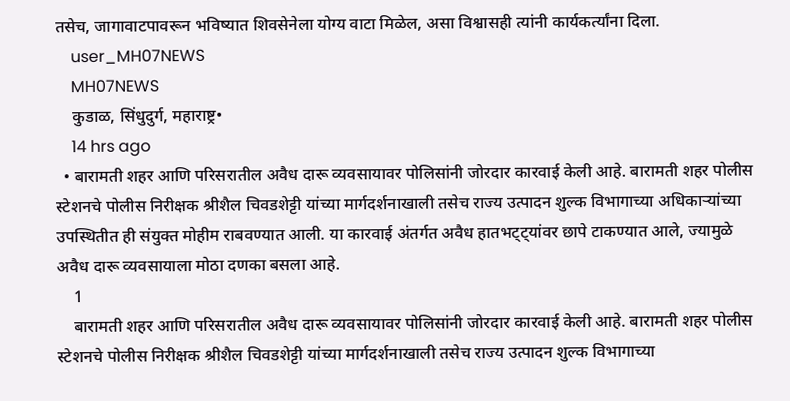तसेच, जागावाटपावरून भविष्यात शिवसेनेला योग्य वाटा मिळेल, असा विश्वासही त्यांनी कार्यकर्त्यांना दिला.
    user_MH07NEWS
    MH07NEWS
    कुडाळ, सिंधुदुर्ग, महाराष्ट्र•
    14 hrs ago
  • बारामती शहर आणि परिसरातील अवैध दारू व्यवसायावर पोलिसांनी जोरदार कारवाई केली आहे. बारामती शहर पोलीस स्टेशनचे पोलीस निरीक्षक श्रीशैल चिवडशेट्टी यांच्या मार्गदर्शनाखाली तसेच राज्य उत्पादन शुल्क विभागाच्या अधिकाऱ्यांच्या उपस्थितीत ही संयुक्त मोहीम राबवण्यात आली. या कारवाई अंतर्गत अवैध हातभट्ट्यांवर छापे टाकण्यात आले, ज्यामुळे अवैध दारू व्यवसायाला मोठा दणका बसला आहे.
    1
    बारामती शहर आणि परिसरातील अवैध दारू व्यवसायावर पोलिसांनी जोरदार कारवाई केली आहे. बारामती शहर पोलीस स्टेशनचे पोलीस निरीक्षक श्रीशैल चिवडशेट्टी यांच्या मार्गदर्शनाखाली तसेच राज्य उत्पादन शुल्क विभागाच्या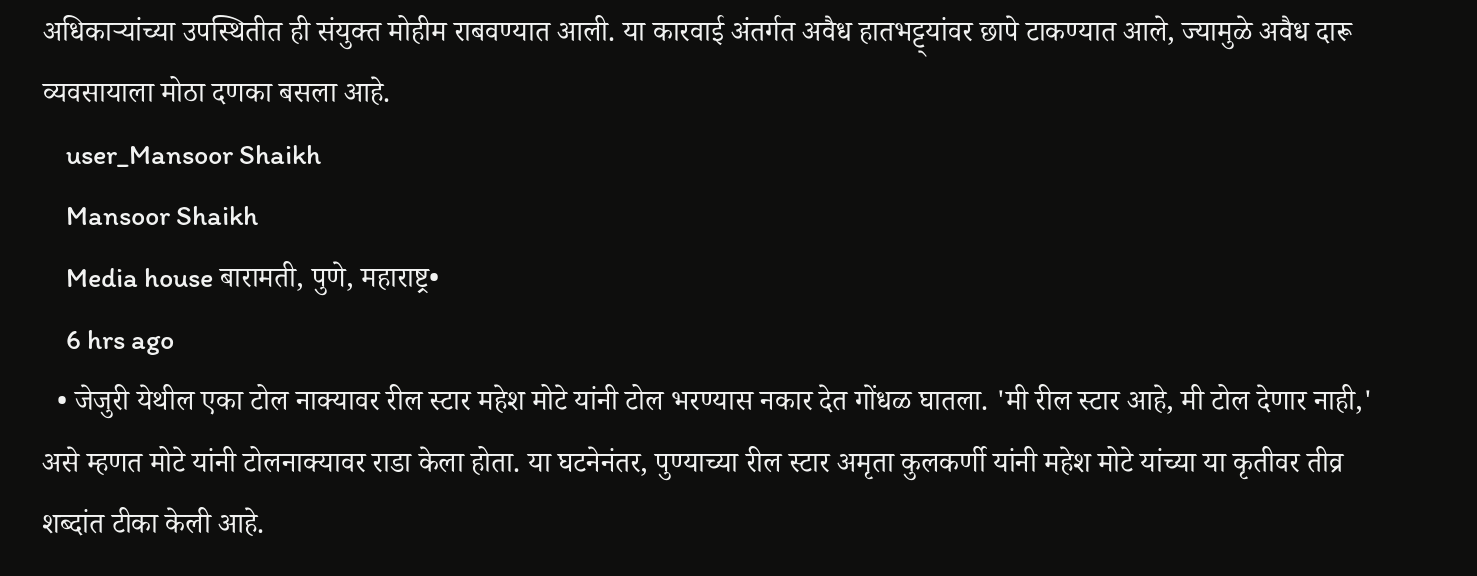अधिकाऱ्यांच्या उपस्थितीत ही संयुक्त मोहीम राबवण्यात आली. या कारवाई अंतर्गत अवैध हातभट्ट्यांवर छापे टाकण्यात आले, ज्यामुळे अवैध दारू व्यवसायाला मोठा दणका बसला आहे.
    user_Mansoor Shaikh
    Mansoor Shaikh
    Media house बारामती, पुणे, महाराष्ट्र•
    6 hrs ago
  • जेजुरी येथील एका टोल नाक्यावर रील स्टार महेश मोटे यांनी टोल भरण्यास नकार देत गोंधळ घातला. 'मी रील स्टार आहे, मी टोल देणार नाही,' असे म्हणत मोटे यांनी टोलनाक्यावर राडा केला होता. या घटनेनंतर, पुण्याच्या रील स्टार अमृता कुलकर्णी यांनी महेश मोटे यांच्या या कृतीवर तीव्र शब्दांत टीका केली आहे.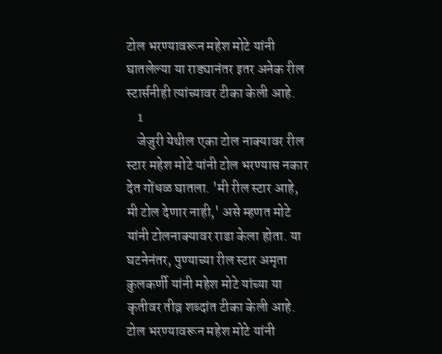टोल भरण्यावरून महेश मोटे यांनी घातलेल्या या राड्यानंतर इतर अनेक रील स्टार्सनीही त्यांच्यावर टीका केली आहे.
    1
    जेजुरी येथील एका टोल नाक्यावर रील स्टार महेश मोटे यांनी टोल भरण्यास नकार देत गोंधळ घातला. 'मी रील स्टार आहे, मी टोल देणार नाही,' असे म्हणत मोटे यांनी टोलनाक्यावर राडा केला होता. या घटनेनंतर, पुण्याच्या रील स्टार अमृता कुलकर्णी यांनी महेश मोटे यांच्या या कृतीवर तीव्र शब्दांत टीका केली आहे. टोल भरण्यावरून महेश मोटे यांनी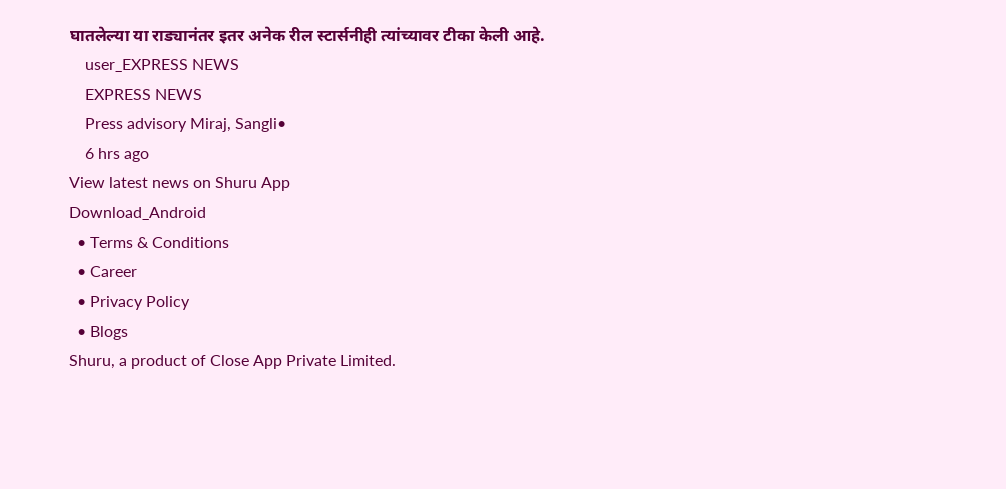घातलेल्या या राड्यानंतर इतर अनेक रील स्टार्सनीही त्यांच्यावर टीका केली आहे.
    user_EXPRESS NEWS
    EXPRESS NEWS
    Press advisory Miraj, Sangli•
    6 hrs ago
View latest news on Shuru App
Download_Android
  • Terms & Conditions
  • Career
  • Privacy Policy
  • Blogs
Shuru, a product of Close App Private Limited.